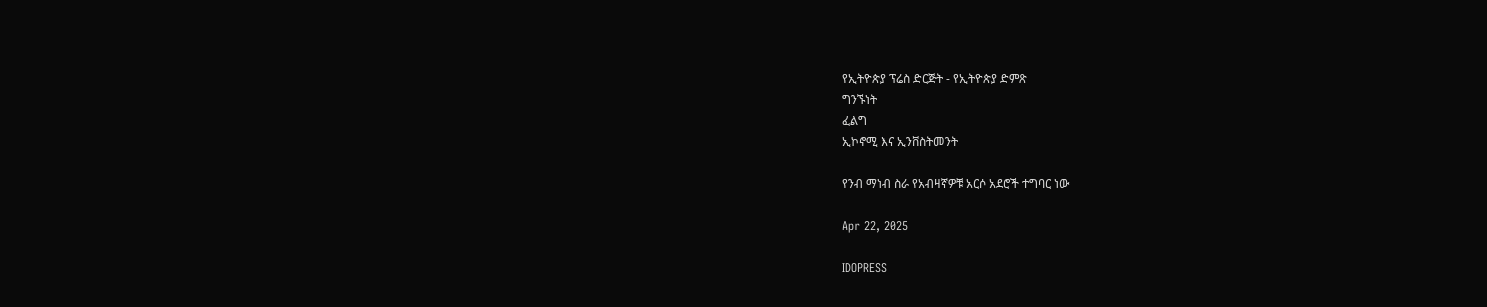የኢትዮጵያ ፕሬስ ድርጅት - የኢትዮጵያ ድምጽ
ግንኙነት
ፈልግ
ኢኮኖሚ እና ኢንቨስትመንት

የንብ ማነብ ስራ የአብዛኛዎቹ አርሶ አደሮች ተግባር ነው

Apr 22, 2025

IDOPRESS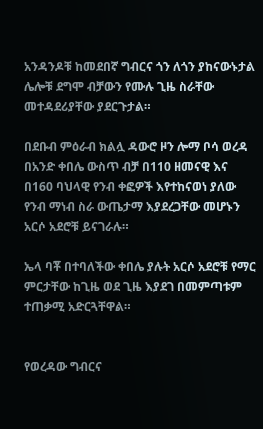አንዳንዶቹ ከመደበኛ ግብርና ጎን ለጎን ያከናውኑታል ሌሎቹ ደግሞ ብቻውን የሙሉ ጊዜ ስራቸው መተዳደሪያቸው ያደርጉታል።

በደቡብ ምዕራብ ክልሏ ዳውሮ ዞን ሎማ ቦሳ ወረዳ በአንድ ቀበሌ ውስጥ ብቻ በ110 ዘመናዊ እና በ160 ባህላዊ የንብ ቀፎዎች እየተከናወነ ያለው የንብ ማነብ ስራ ውጤታማ እያደረጋቸው መሆኑን አርሶ አደሮቹ ይናገራሉ።

ኤላ ባቾ በተባለችው ቀበሌ ያሉት አርሶ አደሮቹ የማር ምርታቸው ከጊዜ ወደ ጊዜ እያደገ በመምጣቱም ተጠቃሚ አድርጓቸዋል።


የወረዳው ግብርና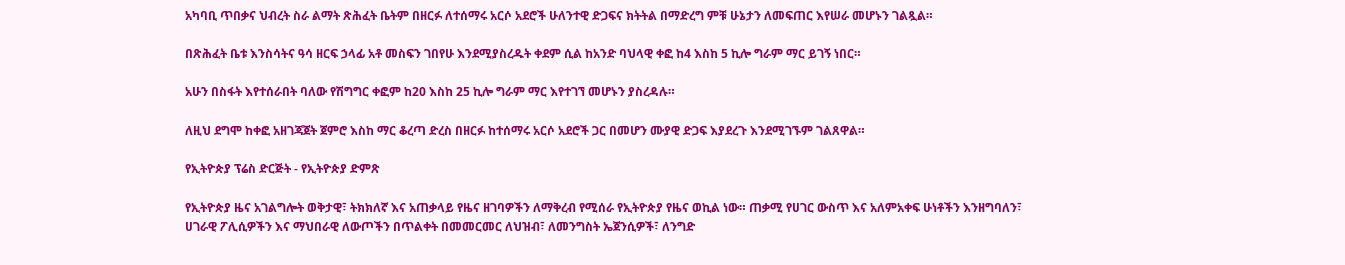አካባቢ ጥበቃና ህብረት ስራ ልማት ጽሕፈት ቤትም በዘርፉ ለተሰማሩ አርሶ አደሮች ሁለንተዊ ድጋፍና ክትትል በማድረግ ምቹ ሁኔታን ለመፍጠር እየሠራ መሆኑን ገልጿል።

በጽሕፈት ቤቱ እንስሳትና ዓሳ ዘርፍ ኃላፊ አቶ መስፍን ገበየሁ እንደሚያስረዱት ቀደም ሲል ከአንድ ባህላዊ ቀፎ ከ4 እስከ 5 ኪሎ ግራም ማር ይገኝ ነበር።

አሁን በስፋት እየተሰራበት ባለው የሽግግር ቀፎም ከ20 እስከ 25 ኪሎ ግራም ማር እየተገኘ መሆኑን ያስረዳሉ።

ለዚህ ደግሞ ከቀፎ አዘገጃጀት ጀምሮ እስከ ማር ቆረጣ ድረስ በዘርፉ ከተሰማሩ አርሶ አደሮች ጋር በመሆን ሙያዊ ድጋፍ እያደረጉ እንደሚገኙም ገልጸዋል።

የኢትዮጵያ ፕሬስ ድርጅት - የኢትዮጵያ ድምጽ

የኢትዮጵያ ዜና አገልግሎት ወቅታዊ፣ ትክክለኛ እና አጠቃላይ የዜና ዘገባዎችን ለማቅረብ የሚሰራ የኢትዮጵያ የዜና ወኪል ነው። ጠቃሚ የሀገር ውስጥ እና አለምአቀፍ ሁነቶችን እንዘግባለን፣ ሀገራዊ ፖሊሲዎችን እና ማህበራዊ ለውጦችን በጥልቀት በመመርመር ለህዝብ፣ ለመንግስት ኤጀንሲዎች፣ ለንግድ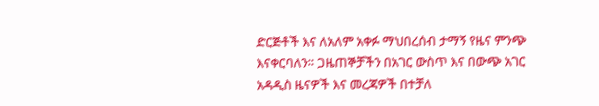ድርጅቶች እና ለአለም አቀፉ ማህበረሰብ ታማኝ የዜና ምንጭ እናቀርባለን። ጋዜጠኞቻችን በአገር ውስጥ እና በውጭ አገር አዳዲስ ዜናዎች እና መረጃዎች በተቻለ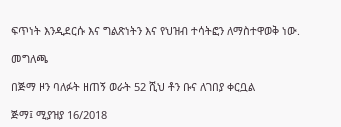ፍጥነት እንዲደርሱ እና ግልጽነትን እና የህዝብ ተሳትፎን ለማስተዋወቅ ነው.

መግለጫ

በጅማ ዞን ባለፉት ዘጠኝ ወራት 52 ሺህ ቶን ቡና ለገበያ ቀርቧል

ጅማ፤ ሚያዝያ 16/2018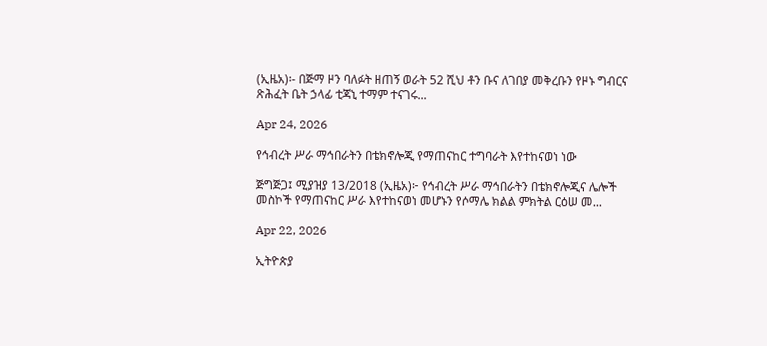(ኢዜአ)፡- በጅማ ዞን ባለፉት ዘጠኝ ወራት 52 ሺህ ቶን ቡና ለገበያ መቅረቡን የዞኑ ግብርና ጽሕፈት ቤት ኃላፊ ቲጃኒ ተማም ተናገሩ...

Apr 24, 2026

የኅብረት ሥራ ማኅበራትን በቴክኖሎጂ የማጠናከር ተግባራት እየተከናወነ ነው

ጅግጅጋ፤ ሚያዝያ 13/2018 (ኢዜአ)፦ የኅብረት ሥራ ማኅበራትን በቴክኖሎጂና ሌሎች መስኮች የማጠናከር ሥራ እየተከናወነ መሆኑን የሶማሌ ክልል ምክትል ርዕሠ መ...

Apr 22, 2026

ኢትዮጵያ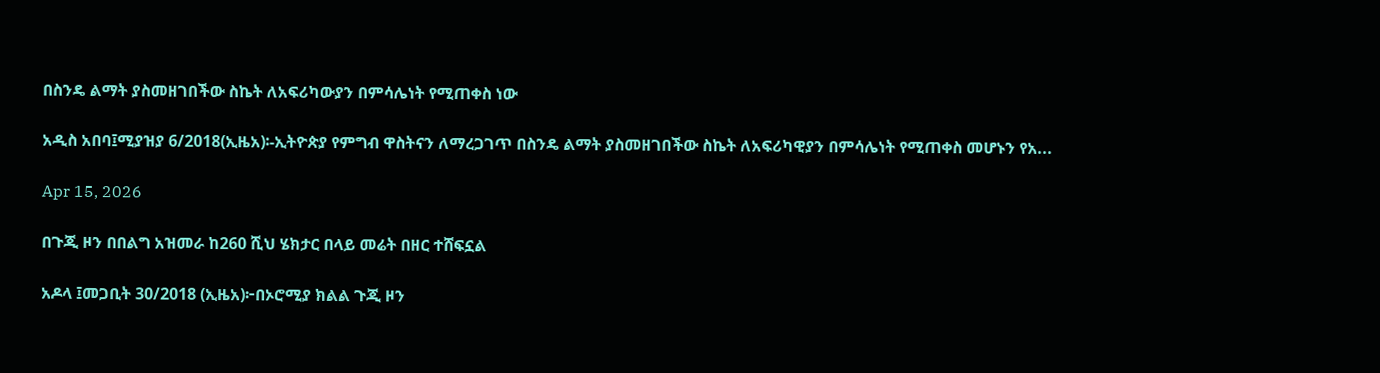በስንዴ ልማት ያስመዘገበችው ስኬት ለአፍሪካውያን በምሳሌነት የሚጠቀስ ነው

አዲስ አበባ፤ሚያዝያ 6/2018(ኢዜአ)፡-ኢትዮጵያ የምግብ ዋስትናን ለማረጋገጥ በስንዴ ልማት ያስመዘገበችው ስኬት ለአፍሪካዊያን በምሳሌነት የሚጠቀስ መሆኑን የአ...

Apr 15, 2026

በጉጂ ዞን በበልግ አዝመራ ከ260 ሺህ ሄክታር በላይ መሬት በዘር ተሸፍኗል

አዶላ ፤መጋቢት 30/2018 (ኢዜአ)፦በኦሮሚያ ክልል ጉጂ ዞን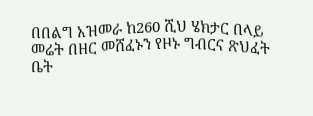በበልግ አዝመራ ከ260 ሺህ ሄክታር በላይ መሬት በዘር መሸፈኑን የዞኑ ግብርና ጽህፈት ቤት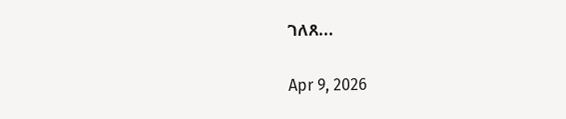ገለጸ...

Apr 9, 2026